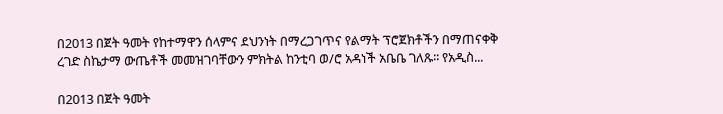በ2013 በጀት ዓመት የከተማዋን ሰላምና ደህንነት በማረጋገጥና የልማት ፕሮጀክቶችን በማጠናቀቅ ረገድ ስኬታማ ውጤቶች መመዝገባቸውን ምክትል ከንቲባ ወ/ሮ አዳነች አቤቤ ገለጹ፡፡ የአዲስ...

በ2013 በጀት ዓመት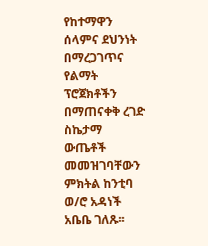የከተማዋን ሰላምና ደህንነት በማረጋገጥና የልማት ፕሮጀክቶችን በማጠናቀቅ ረገድ ስኬታማ ውጤቶች መመዝገባቸውን ምክትል ከንቲባ ወ/ሮ አዳነች አቤቤ ገለጹ፡፡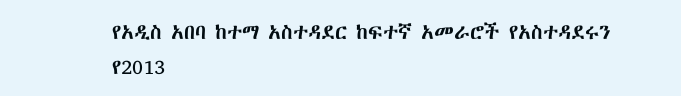የአዲስ አበባ ከተማ አስተዳደር ከፍተኛ አመራሮች የአስተዳደሩን የ2013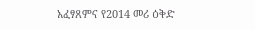አፈፃጸምና የ2014 መሪ ዕቅድ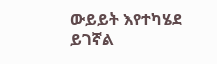ውይይት እየተካሄደ ይገኛል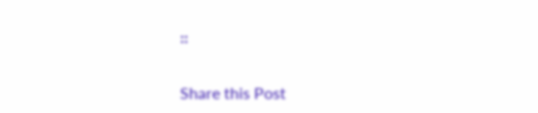።

Share this Post